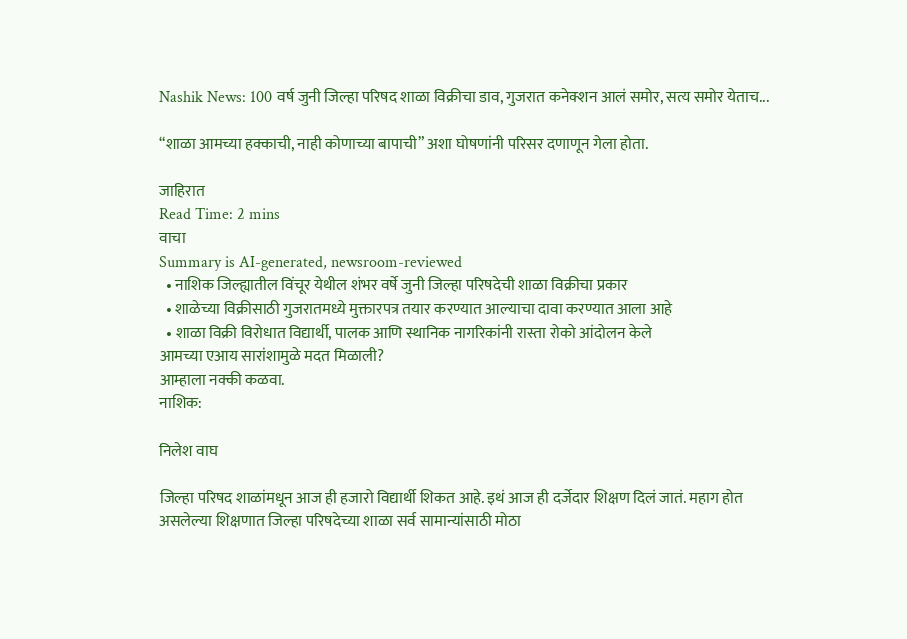Nashik News: 100 वर्ष जुनी जिल्हा परिषद शाळा विक्रीचा डाव, गुजरात कनेक्शन आलं समोर, सत्य समोर येताच...

“शाळा आमच्या हक्काची, नाही कोणाच्या बापाची” अशा घोषणांनी परिसर दणाणून गेला होता.

जाहिरात
Read Time: 2 mins
वाचा
Summary is AI-generated, newsroom-reviewed
  • नाशिक जिल्ह्यातील विंचूर येथील शंभर वर्षे जुनी जिल्हा परिषदेची शाळा विक्रीचा प्रकार
  • शाळेच्या विक्रीसाठी गुजरातमध्ये मुक्तारपत्र तयार करण्यात आल्याचा दावा करण्यात आला आहे
  • शाळा विक्री विरोधात विद्यार्थी, पालक आणि स्थानिक नागरिकांनी रास्ता रोको आंदोलन केले
आमच्या एआय सारांशामुळे मदत मिळाली?
आम्हाला नक्की कळवा.
नाशिक:

निलेश वाघ

जिल्हा परिषद शाळांमधून आज ही हजारो विद्यार्थी शिकत आहे. इथं आज ही दर्जेदार शिक्षण दिलं जातं. महाग होत असलेल्या शिक्षणात जिल्हा परिषदेच्या शाळा सर्व सामान्यांसाठी मोठा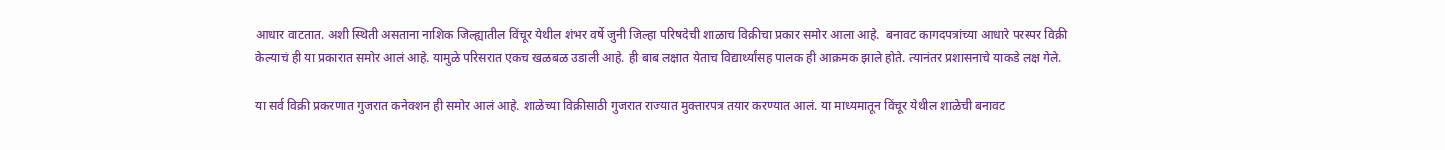आधार वाटतात. अशी स्थिती असताना नाशिक जिल्ह्यातील विंचूर येथील शंभर वर्षे जुनी जिल्हा परिषदेची शाळाच विक्रीचा प्रकार समोर आला आहे.  बनावट कागदपत्रांच्या आधारे परस्पर विक्री केल्याचं ही या प्रकारात समोर आलं आहे. यामुळे परिसरात एकच खळबळ उडाली आहे. ही बाब लक्षात येताच विद्यार्थ्यांसह पालक ही आक्रमक झाले होते. त्यानंतर प्रशासनाचे याकडे लक्ष गेले.

या सर्व विक्री प्रकरणात गुजरात कनेक्शन ही समोर आलं आहे. शाळेच्या विक्रीसाठी गुजरात राज्यात मुक्तारपत्र तयार करण्यात आलं. या माध्यमातून विंचूर येथील शाळेची बनावट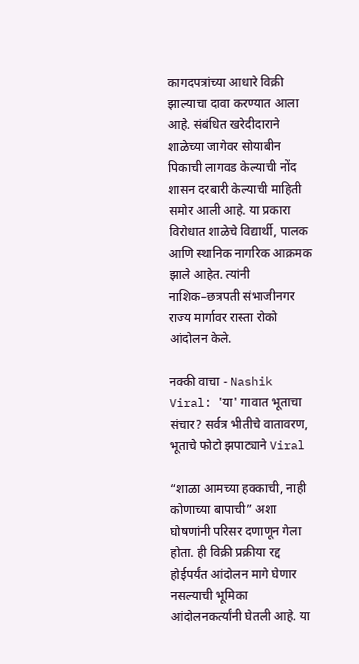कागदपत्रांच्या आधारे विक्री झाल्याचा दावा करण्यात आला आहे. संबंधित खरेदीदाराने शाळेच्या जागेवर सोयाबीन पिकाची लागवड केल्याची नोंद शासन दरबारी केल्याची माहिती समोर आली आहे. या प्रकारा विरोधात शाळेचे विद्यार्थी, पालक आणि स्थानिक नागरिक आक्रमक झाले आहेत. त्यांनी नाशिक–छत्रपती संभाजीनगर राज्य मार्गावर रास्ता रोको आंदोलन केले.

नक्की वाचा - Nashik Viral: 'या' गावात भूताचा संचार? सर्वत्र भीतीचे वातावरण, भूताचे फोटो झपाट्याने Viral

“शाळा आमच्या हक्काची, नाही कोणाच्या बापाची” अशा घोषणांनी परिसर दणाणून गेला होता. ही विक्री प्रक्रीया रद्द होईपर्यंत आंदोलन मागे घेणार नसल्याची भूमिका आंदोलनकर्त्यांनी घेतली आहे. या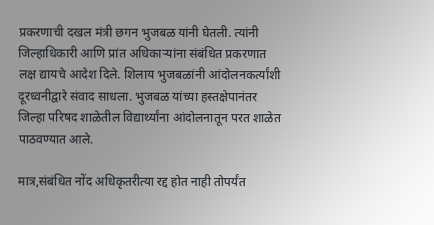प्रकरणाची दखल मंत्री छगन भुजबळ यांनी घेतली. त्यांनी जिल्हाधिकारी आणि प्रांत अधिकाऱ्यांना संबंधित प्रकरणात लक्ष द्यायचे आदेश दिले. शिलाय भुजबळांनी आंदोलनकर्त्यांशी दूरध्वनीद्वारे संवाद साधला. भुजबळ यांच्या हस्तक्षेपानंतर जिल्हा परिषद शाळेतील विद्यार्थ्यांना आंदोलनातून परत शाळेत पाठवण्यात आले.

मात्र,संबंधित नोंद अधिकृतरीत्या रद्द होत नाही तोपर्यंत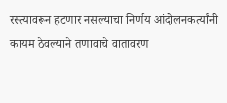रस्त्यावरून हटणार नसल्याचा निर्णय आंदोलनकर्त्यांनी कायम ठेवल्याने तणावाचे वातावरण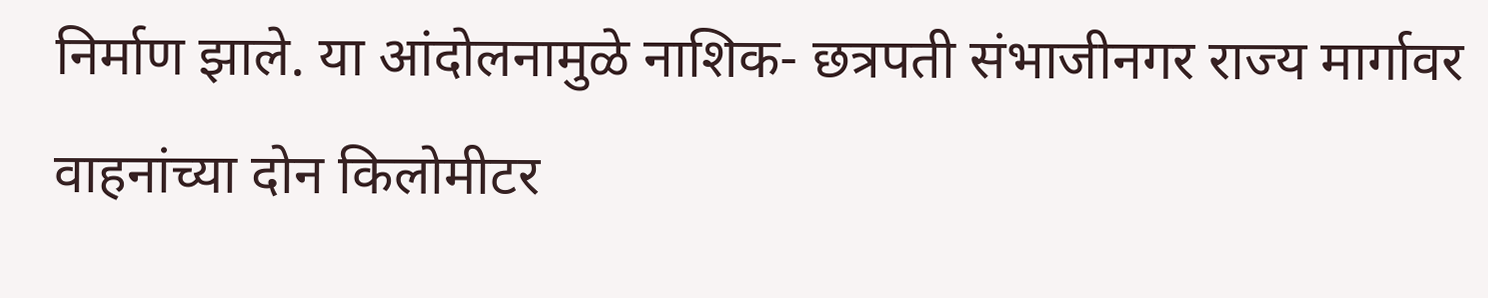निर्माण झाले. या आंदोलनामुळे नाशिक- छत्रपती संभाजीनगर राज्य मार्गावर वाहनांच्या दोन किलोमीटर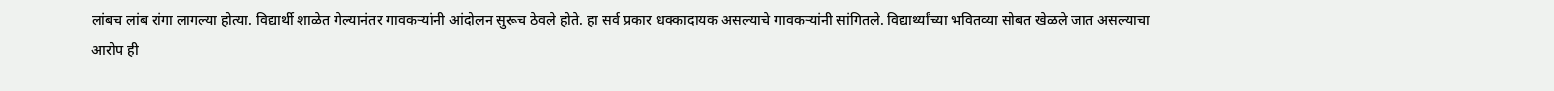लांबच लांब रांगा लागल्या होत्या. विद्यार्थी शाळेत गेल्यानंतर गावकऱ्यांनी आंदोलन सुरूच ठेवले होते. हा सर्व प्रकार धक्कादायक असल्याचे गावकऱ्यांनी सांगितले. विद्यार्थ्यांच्या भवितव्या सोबत खेळले जात असल्याचा आरोप ही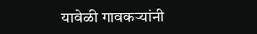यावेळी गावकऱ्यांनी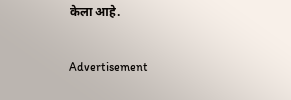केला आहे.

Advertisement